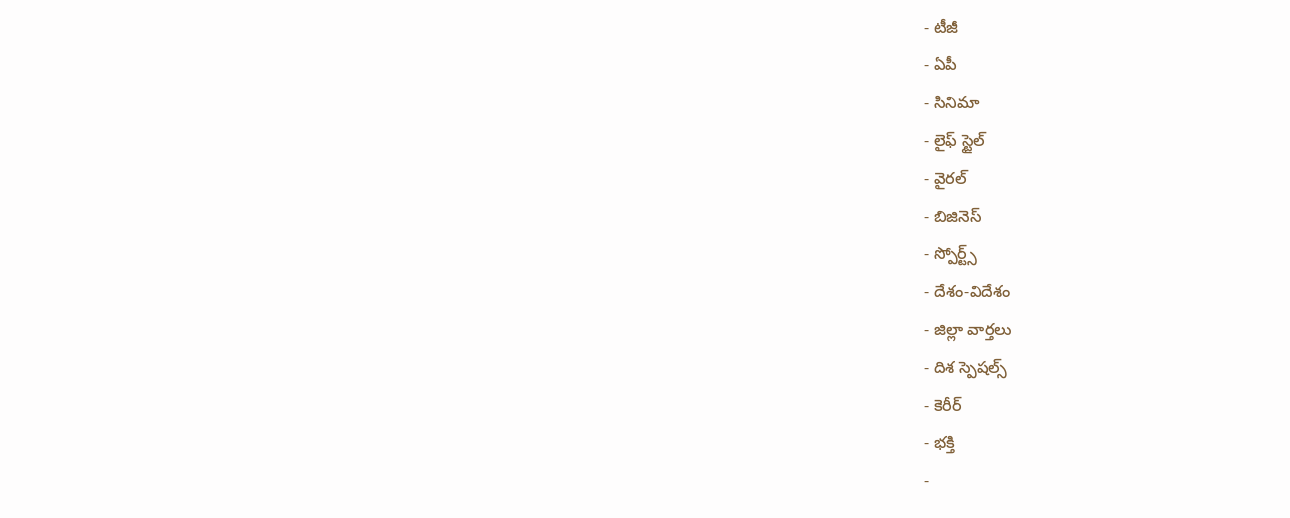- టీజీ
- ఏపీ
- సినిమా
- లైఫ్ స్టైల్
- వైరల్
- బిజినెస్
- స్పోర్ట్స్
- దేశం-విదేశం
- జిల్లా వార్తలు
- దిశ స్పెషల్స్
- కెరీర్
- భక్తి
-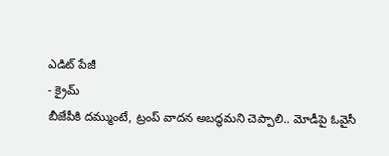ఎడిట్ పేజీ
- క్రైమ్
బీజేపీకి దమ్ముంటే, ట్రంప్ వాదన అబద్ధమని చెప్పాలి.. మోడీపై ఓవైసీ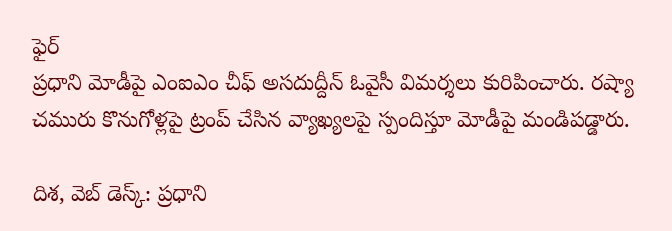ఫైర్
ప్రధాని మోడీపై ఎంఐఎం చీఫ్ అసదుద్దీన్ ఓవైసీ విమర్శలు కురిపించారు. రష్యా చమురు కొనుగోళ్లపై ట్రంప్ చేసిన వ్యాఖ్యలపై స్పందిస్తూ మోడీపై మండిపడ్డారు.

దిశ, వెబ్ డెస్క్: ప్రధాని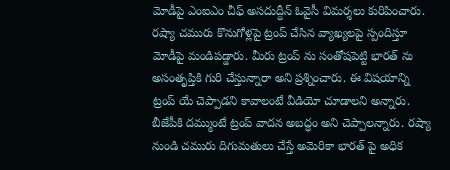మోడీపై ఎంఐఎం చీఫ్ అసదుద్దీన్ ఓవైసీ విమర్శలు కురిపించారు. రష్యా చమురు కొనుగోళ్లపై ట్రంప్ చేసిన వ్యాఖ్యలపై స్పందిస్తూ మోడీపై మండిపడ్డారు. మీరు ట్రంప్ ను సంతోషపెట్టి భారత్ ను అసంతృప్తికి గురి చేస్తున్నారా అని ప్రశ్నించారు. ఈ విషయాన్ని ట్రంప్ యే చెప్పాడని కావాలంటే వీడియో చూడాలని అన్నారు. బీజేపీకి దమ్ముంటే ట్రంప్ వాదన అబద్ధం అని చెప్పాలన్నారు. రష్యా నుండి చమురు దిగుమతులు చేస్తే అమెరికా భారత్ పై అధిక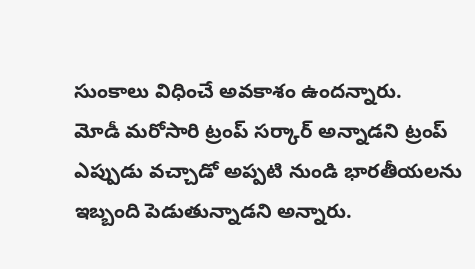సుంకాలు విధించే అవకాశం ఉందన్నారు.
మోడీ మరోసారి ట్రంప్ సర్కార్ అన్నాడని ట్రంప్ ఎప్పుడు వచ్చాడో అప్పటి నుండి భారతీయలను ఇబ్బంది పెడుతున్నాడని అన్నారు.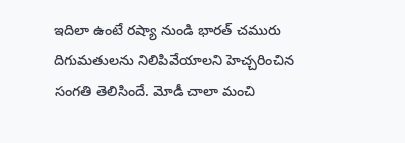ఇదిలా ఉంటే రష్యా నుండి భారత్ చమురు దిగుమతులను నిలిపివేయాలని హెచ్చరించిన సంగతి తెలిసిందే. మోడీ చాలా మంచి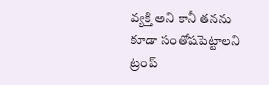వ్యక్తి అని కానీ తనను కూడా సంతోషపెట్టాలని ట్రంప్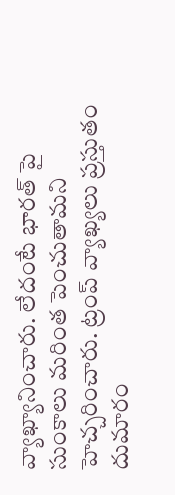వ్యాఖ్యానించారు. లేదంటే భారత్ పై సుంకాలు మరింత పెంచుతామని హెచ్చరించారు. ట్రంప్ వ్యాఖ్యలు ప్రస్తుతం దుమారం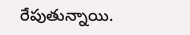రేపుతున్నాయి.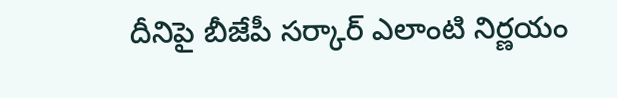దీనిపై బీజేపీ సర్కార్ ఎలాంటి నిర్ణయం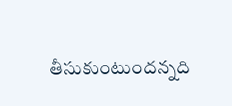తీసుకుంటుందన్నది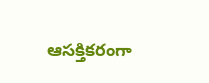ఆసక్తికరంగా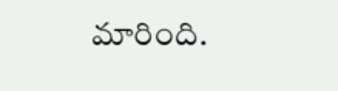మారింది.